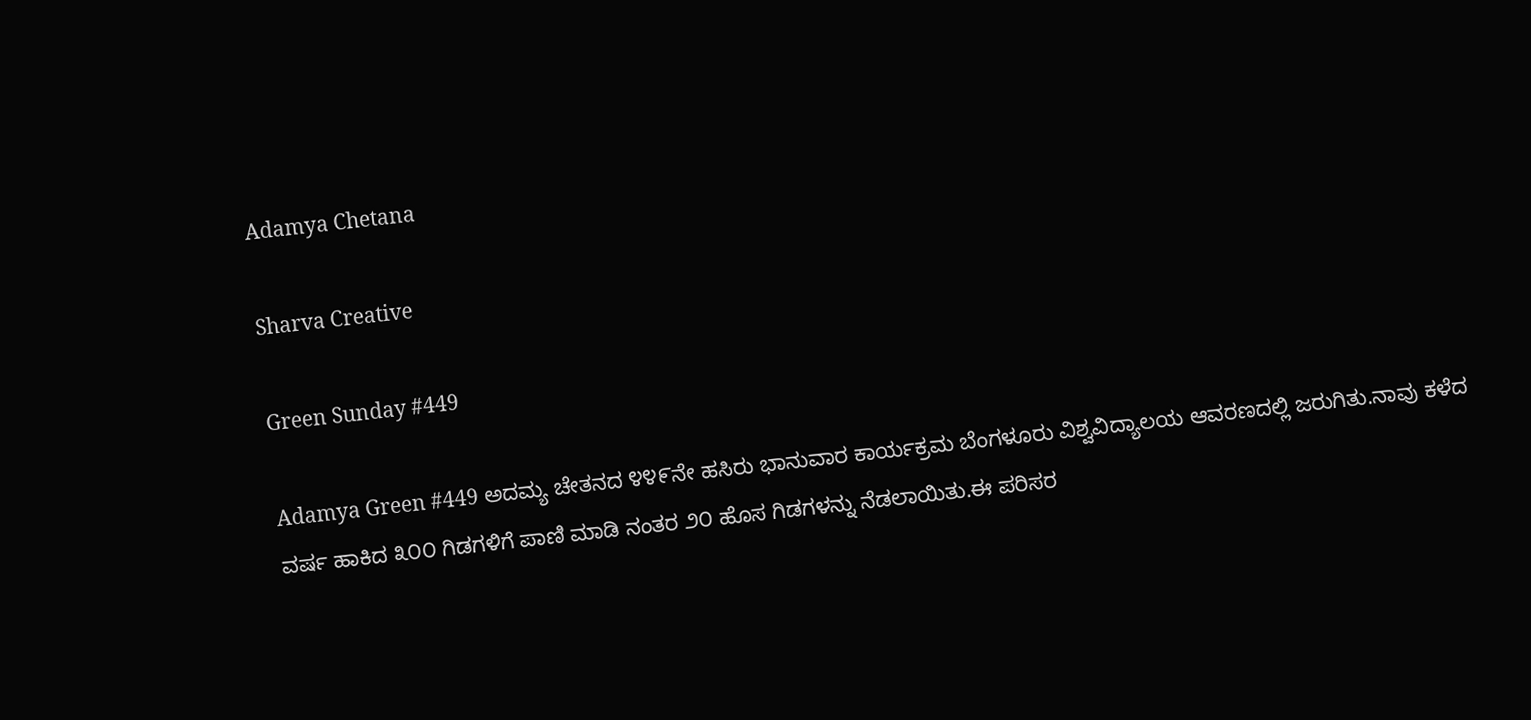Adamya Chetana

Sharva Creative

Green Sunday #449

Adamya Green #449 ಅದಮ್ಯ ಚೇತನದ ೪೪೯ನೇ ಹಸಿರು ಭಾನುವಾರ ಕಾರ್ಯಕ್ರಮ ಬೆಂಗಳೂರು ವಿಶ್ವವಿದ್ಯಾಲಯ ಆವರಣದಲ್ಲಿ ಜರುಗಿತು.ನಾವು ಕಳೆದ ವರ್ಷ ಹಾಕಿದ ೩೦೦ ಗಿಡಗಳಿಗೆ ಪಾಣಿ ಮಾಡಿ ನಂತರ ೨೦ ಹೊಸ ಗಿಡಗಳನ್ನು ನೆಡಲಾಯಿತು.ಈ ಪರಿಸರ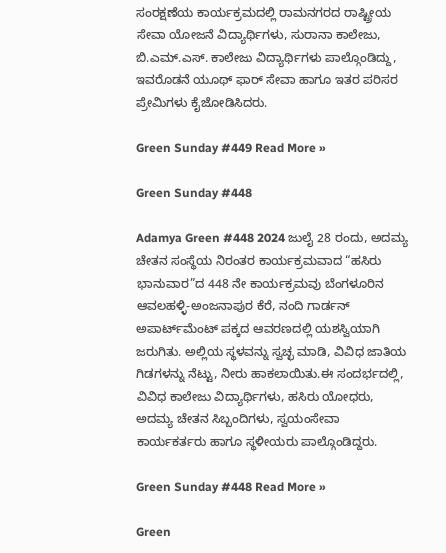ಸಂರಕ್ಷಣೆಯ ಕಾರ್ಯಕ್ರಮದಲ್ಲಿ ರಾಮನಗರದ ರಾಷ್ಟ್ರೀಯ ಸೇವಾ ಯೋಜನೆ ವಿದ್ಯಾರ್ಥಿಗಳು, ಸುರಾನಾ ಕಾಲೇಜು, ಬಿ.ಎಮ್.ಎಸ್. ಕಾಲೇಜು ವಿದ್ಯಾರ್ಥಿಗಳು ಪಾಲ್ಗೊಂಡಿದ್ದು, ಇವರೊಡನೆ ಯೂಥ್ ಫಾರ್ ಸೇವಾ ಹಾಗೂ ಇತರ ಪರಿಸರ ಪ್ರೇಮಿಗಳು ಕೈಜೋಡಿಸಿದರು.

Green Sunday #449 Read More »

Green Sunday #448

Adamya Green #448 2024 ಜುಲೈ 28 ರಂದು, ಅದಮ್ಯ ಚೇತನ ಸಂಸ್ಥೆಯ ನಿರಂತರ ಕಾರ್ಯಕ್ರಮವಾದ “ಹಸಿರು ಭಾನುವಾರ”ದ 448 ನೇ ಕಾರ್ಯಕ್ರಮವು ಬೆಂಗಳೂರಿನ ಆವಲಹಳ್ಳಿ-ಅಂಜನಾಪುರ ಕೆರೆ, ನಂದಿ ಗಾರ್ಡನ್ ಅಪಾರ್ಟ್‌ಮೆಂಟ್ ಪಕ್ಕದ ಆವರಣದಲ್ಲಿ ಯಶಸ್ವಿಯಾಗಿ ಜರುಗಿತು. ಅಲ್ಲಿಯ ಸ್ಥಳವನ್ನು ಸ್ವಚ್ಛ ಮಾಡಿ, ವಿವಿಧ ಜಾತಿಯ ಗಿಡಗಳನ್ನು ನೆಟ್ಟು, ನೀರು ಹಾಕಲಾಯಿತು.ಈ ಸಂದರ್ಭದಲ್ಲಿ, ವಿವಿಧ ಕಾಲೇಜು ವಿದ್ಯಾರ್ಥಿಗಳು, ಹಸಿರು ಯೋಧರು, ಅದಮ್ಯ ಚೇತನ ಸಿಬ್ಬಂದಿಗಳು, ಸ್ವಯಂಸೇವಾ ಕಾರ್ಯಕರ್ತರು ಹಾಗೂ ಸ್ಥಳೀಯರು ಪಾಲ್ಗೊಂಡಿದ್ದರು.

Green Sunday #448 Read More »

Green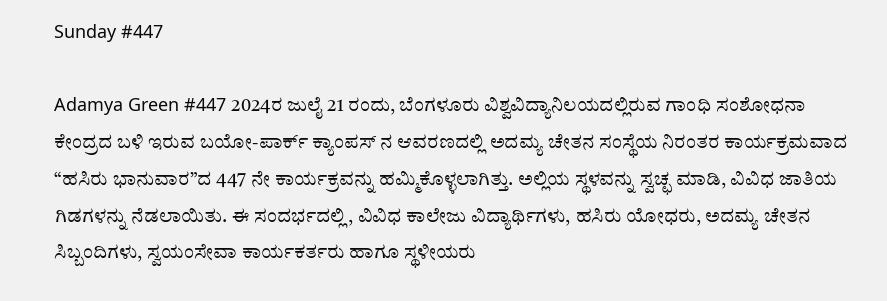Sunday #447

Adamya Green #447 2024ರ ಜುಲೈ 21 ರಂದು, ಬೆಂಗಳೂರು ವಿಶ್ವವಿದ್ಯಾನಿಲಯದಲ್ಲಿರುವ ಗಾಂಧಿ ಸಂಶೋಧನಾ ಕೇಂದ್ರದ ಬಳಿ ಇರುವ ಬಯೋ-ಪಾರ್ಕ್ ಕ್ಯಾಂಪಸ್ ನ ಆವರಣದಲ್ಲಿ ಅದಮ್ಯ ಚೇತನ ಸಂಸ್ಥೆಯ ನಿರಂತರ ಕಾರ್ಯಕ್ರಮವಾದ “ಹಸಿರು ಭಾನುವಾರ”ದ 447 ನೇ ಕಾರ್ಯಕ್ರವನ್ನು ಹಮ್ಮಿಕೊಳ್ಳಲಾಗಿತ್ತು. ಅಲ್ಲಿಯ ಸ್ಥಳವನ್ನು ಸ್ವಚ್ಛ ಮಾಡಿ, ವಿವಿಧ ಜಾತಿಯ ಗಿಡಗಳನ್ನು ನೆಡಲಾಯಿತು. ಈ ಸಂದರ್ಭದಲ್ಲಿ, ವಿವಿಧ ಕಾಲೇಜು ವಿದ್ಯಾರ್ಥಿಗಳು, ಹಸಿರು ಯೋಧರು, ಅದಮ್ಯ ಚೇತನ ಸಿಬ್ಬಂದಿಗಳು, ಸ್ವಯಂಸೇವಾ ಕಾರ್ಯಕರ್ತರು ಹಾಗೂ ಸ್ಥಳೀಯರು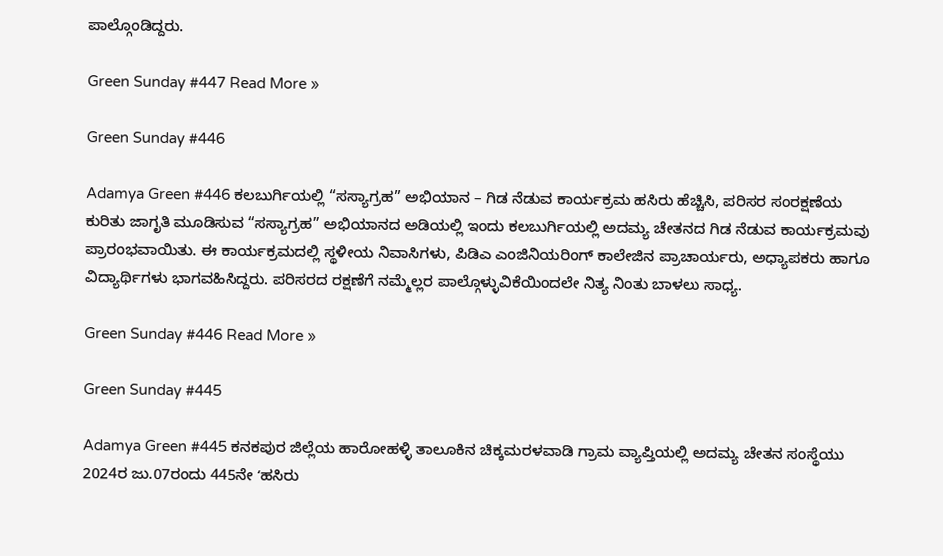ಪಾಲ್ಗೊಂಡಿದ್ದರು.

Green Sunday #447 Read More »

Green Sunday #446

Adamya Green #446 ಕಲಬುರ್ಗಿಯಲ್ಲಿ “ಸಸ್ಯಾಗ್ರಹ” ಅಭಿಯಾನ – ಗಿಡ ನೆಡುವ ಕಾರ್ಯಕ್ರಮ ಹಸಿರು ಹೆಚ್ಚಿಸಿ, ಪರಿಸರ ಸಂರಕ್ಷಣೆಯ ಕುರಿತು ಜಾಗೃತಿ ಮೂಡಿಸುವ “ಸಸ್ಯಾಗ್ರಹ” ಅಭಿಯಾನದ ಅಡಿಯಲ್ಲಿ ಇಂದು ಕಲಬುರ್ಗಿಯಲ್ಲಿ ಅದಮ್ಯ ಚೇತನದ ಗಿಡ ನೆಡುವ ಕಾರ್ಯಕ್ರಮವು ಪ್ರಾರಂಭವಾಯಿತು. ಈ ಕಾರ್ಯಕ್ರಮದಲ್ಲಿ ಸ್ಥಳೀಯ ನಿವಾಸಿಗಳು, ಪಿಡಿಎ ಎಂಜಿನಿಯರಿಂಗ್ ಕಾಲೇಜಿನ ಪ್ರಾಚಾರ್ಯರು, ಅಧ್ಯಾಪಕರು ಹಾಗೂ ವಿದ್ಯಾರ್ಥಿಗಳು ಭಾಗವಹಿಸಿದ್ದರು. ಪರಿಸರದ ರಕ್ಷಣೆಗೆ ನಮ್ಮೆಲ್ಲರ ಪಾಲ್ಗೊಳ್ಳುವಿಕೆಯಿಂದಲೇ ನಿತ್ಯ ನಿಂತು ಬಾಳಲು ಸಾಧ್ಯ.

Green Sunday #446 Read More »

Green Sunday #445

Adamya Green #445 ಕನಕಪುರ ಜಿಲ್ಲೆಯ ಹಾರೋಹಳ್ಳಿ ತಾಲೂಕಿನ ಚಿಕ್ಕಮರಳವಾಡಿ ಗ್ರಾಮ ವ್ಯಾಪ್ತಿಯಲ್ಲಿ ಅದಮ್ಯ ಚೇತನ ಸಂಸ್ಥೆಯು 2024ರ ಜು.07ರಂದು 445ನೇ ʻಹಸಿರು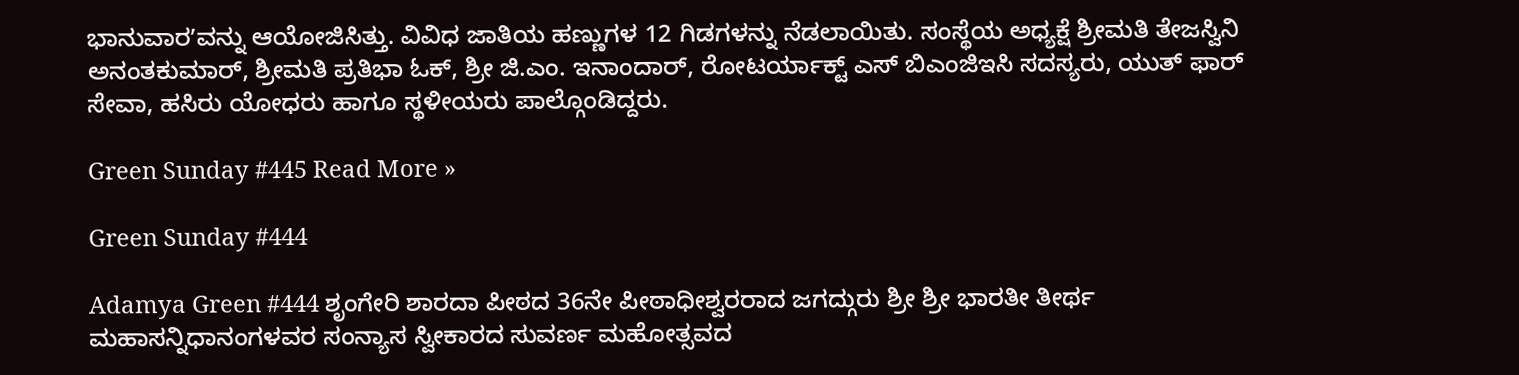ಭಾನುವಾರʼವನ್ನು ಆಯೋಜಿಸಿತ್ತು. ವಿವಿಧ ಜಾತಿಯ ಹಣ್ಣುಗಳ 12 ಗಿಡಗಳನ್ನು ನೆಡಲಾಯಿತು. ಸಂಸ್ಥೆಯ ಅಧ್ಯಕ್ಷೆ ಶ್ರೀಮತಿ ತೇಜಸ್ವಿನಿ ಅನಂತಕುಮಾರ್‌, ಶ್ರೀಮತಿ ಪ್ರತಿಭಾ ಓಕ್‌, ಶ್ರೀ ಜಿ.ಎಂ. ಇನಾಂದಾರ್‌, ರೋಟರ್ಯಾಕ್ಟ್‌ ಎಸ್‌ ಬಿಎಂಜಿಇಸಿ ಸದಸ್ಯರು, ಯುತ್‌ ಫಾರ್‌ ಸೇವಾ, ಹಸಿರು ಯೋಧರು ಹಾಗೂ ಸ್ಥಳೀಯರು ಪಾಲ್ಗೊಂಡಿದ್ದರು.

Green Sunday #445 Read More »

Green Sunday #444

Adamya Green #444 ಶೃಂಗೇರಿ ಶಾರದಾ ಪೀಠದ 36ನೇ ಪೀಠಾಧೀಶ್ವರರಾದ ಜಗದ್ಗುರು ಶ್ರೀ ಶ್ರೀ ಭಾರತೀ ತೀರ್ಥ ಮಹಾಸನ್ನಿಧಾನಂಗಳವರ ಸಂನ್ಯಾಸ ಸ್ವೀಕಾರದ ಸುವರ್ಣ ಮಹೋತ್ಸವದ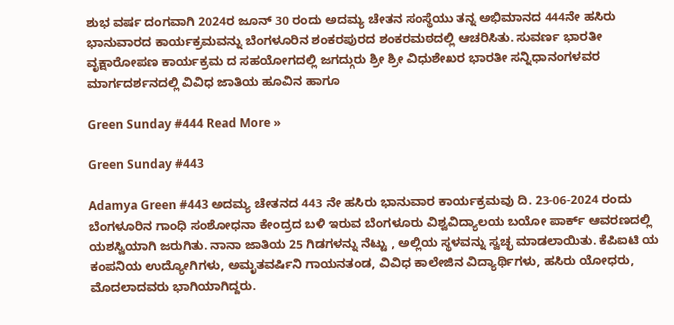ಶುಭ ವರ್ಷ ದಂಗವಾಗಿ 2024ರ ಜೂನ್ 30 ರಂದು ಅದಮ್ಯ ಚೇತನ ಸಂಸ್ಥೆಯು ತನ್ನ ಅಭಿಮಾನದ 444ನೇ ಹಸಿರು ಭಾನುವಾರದ ಕಾರ್ಯಕ್ರಮವನ್ನು ಬೆಂಗಳೂರಿನ ಶಂಕರಪುರದ ಶಂಕರಮಠದಲ್ಲಿ ಆಚರಿಸಿತು. ಸುವರ್ಣ ಭಾರತೀ ವೃಕ್ಷಾರೋಪಣ ಕಾರ್ಯಕ್ರಮ ದ ಸಹಯೋಗದಲ್ಲಿ ಜಗದ್ಗುರು ಶ್ರೀ ಶ್ರೀ ವಿಧುಶೇಖರ ಭಾರತೀ ಸನ್ನಿಧಾನಂಗಳವರ ಮಾರ್ಗದರ್ಶನದಲ್ಲಿ ವಿವಿಧ ಜಾತಿಯ ಹೂವಿನ ಹಾಗೂ

Green Sunday #444 Read More »

Green Sunday #443

Adamya Green #443 ಅದಮ್ಯ ಚೇತನದ 443 ನೇ ಹಸಿರು ಭಾನುವಾರ ಕಾರ್ಯಕ್ರಮವು ದಿ. 23-06-2024 ರಂದು ಬೆಂಗಳೂರಿನ ಗಾಂಧಿ ಸಂಶೋಧನಾ ಕೇಂದ್ರದ ಬಳಿ ಇರುವ ಬೆಂಗಳೂರು ವಿಶ್ವವಿದ್ಯಾಲಯ ಬಯೋ ಪಾರ್ಕ್‌ ಆವರಣದಲ್ಲಿ ಯಶಸ್ವಿಯಾಗಿ ಜರುಗಿತು. ನಾನಾ ಜಾತಿಯ 25 ಗಿಡಗಳನ್ನು ನೆಟ್ಟು , ಅಲ್ಲಿಯ ಸ್ಥಳವನ್ನು ಸ್ವಚ್ಛ ಮಾಡಲಾಯಿತು. ಕೆಪಿಐಟಿ ಯ ಕಂಪನಿಯ ಉದ್ಯೋಗಿಗಳು, ಅಮೃತವರ್ಷಿನಿ ಗಾಯನತಂಡ, ವಿವಿಧ ಕಾಲೇಜಿನ ವಿದ್ಯಾರ್ಥಿಗಳು, ಹಸಿರು ಯೋಧರು, ಮೊದಲಾದವರು ಭಾಗಿಯಾಗಿದ್ದರು.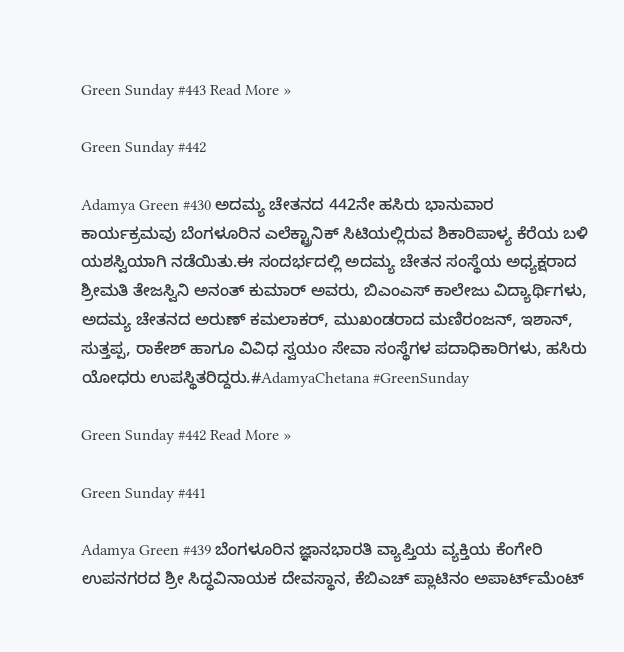Green Sunday #443 Read More »

Green Sunday #442

Adamya Green #430 ಅದಮ್ಯ ಚೇತನದ 442ನೇ ಹಸಿರು ಭಾನುವಾರ ಕಾರ್ಯಕ್ರಮವು ಬೆಂಗಳೂರಿನ ಎಲೆಕ್ಟ್ರಾನಿಕ್ ಸಿಟಿಯಲ್ಲಿರುವ ಶಿಕಾರಿಪಾಳ್ಯ ಕೆರೆಯ ಬಳಿ ಯಶಸ್ವಿಯಾಗಿ ನಡೆಯಿತು.ಈ ಸಂದರ್ಭದಲ್ಲಿ ಅದಮ್ಯ ಚೇತನ ಸಂಸ್ಥೆಯ ಅಧ್ಯಕ್ಷರಾದ ಶ್ರೀಮತಿ ತೇಜಸ್ವಿನಿ ಅನಂತ್ ಕುಮಾರ್ ಅವರು, ಬಿಎಂಎಸ್ ಕಾಲೇಜು ವಿದ್ಯಾರ್ಥಿಗಳು, ಅದಮ್ಯ ಚೇತನದ ಅರುಣ್ ಕಮಲಾಕರ್, ಮುಖಂಡರಾದ ಮಣಿರಂಜನ್, ಇಶಾನ್, ಸುತ್ತಪ್ಪ, ರಾಕೇಶ್ ಹಾಗೂ ವಿವಿಧ ಸ್ವಯಂ ಸೇವಾ ಸಂಸ್ಥೆಗಳ ಪದಾಧಿಕಾರಿಗಳು, ಹಸಿರು ಯೋಧರು ಉಪಸ್ಥಿತರಿದ್ದರು.#AdamyaChetana #GreenSunday

Green Sunday #442 Read More »

Green Sunday #441

Adamya Green #439 ಬೆಂಗಳೂರಿನ ಜ್ಞಾನಭಾರತಿ ವ್ಯಾಪ್ತಿಯ ವ್ಯಕ್ತಿಯ ಕೆಂಗೇರಿ ಉಪನಗರದ ಶ್ರೀ ಸಿದ್ಧವಿನಾಯಕ ದೇವಸ್ಥಾನ, ಕೆಬಿಎಚ್‌ ಪ್ಲಾಟಿನಂ ಅಪಾರ್ಟ್‌ಮೆಂಟ್‌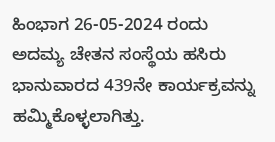ಹಿಂಭಾಗ 26-05-2024 ರಂದು ಅದಮ್ಯ ಚೇತನ ಸಂಸ್ಥೆಯ ಹಸಿರು ಭಾನುವಾರದ 439ನೇ ಕಾರ್ಯಕ್ರವನ್ನು ಹಮ್ಮಿಕೊಳ್ಳಲಾಗಿತ್ತು.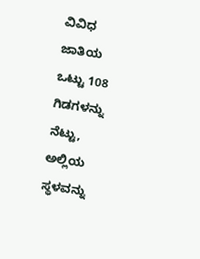ವಿವಿಧ ಜಾತಿಯ ಒಟ್ಟು 108 ಗಿಡಗಳನ್ನು ನೆಟ್ಟು, ಅಲ್ಲಿಯ ಸ್ಥಳವನ್ನು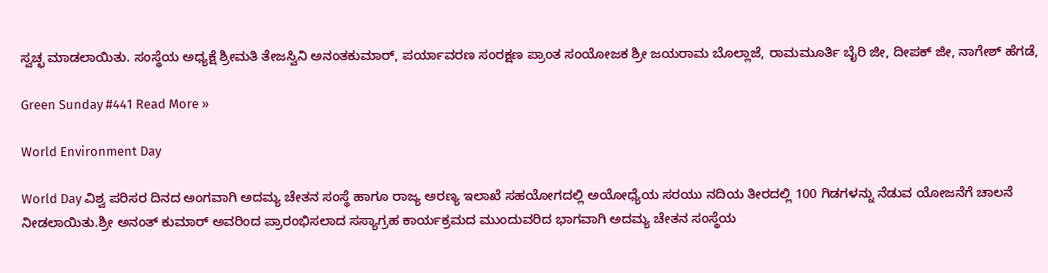ಸ್ವಚ್ಛ ಮಾಡಲಾಯಿತು. ಸಂಸ್ಥೆಯ ಅಧ್ಯಕ್ಷೆ ಶ್ರೀಮತಿ ತೇಜಸ್ವಿನಿ ಅನಂತಕುಮಾರ್‌, ಪರ್ಯಾವರಣ ಸಂರಕ್ಷಣ ಪ್ರಾಂತ ಸಂಯೋಜಕ ಶ್ರೀ ಜಯರಾಮ ಬೊಲ್ಲಾಜೆ, ರಾಮಮೂರ್ತಿ ಬೈರಿ ಜೀ, ದೀಪಕ್‌ ಜೀ, ನಾಗೇಶ್‌ ಹೆಗಡೆ,

Green Sunday #441 Read More »

World Environment Day

World Day ವಿಶ್ವ ಪರಿಸರ ದಿನದ ಅಂಗವಾಗಿ ಅದಮ್ಯ ಚೇತನ ಸಂಸ್ಥೆ ಹಾಗೂ ರಾಜ್ಯ ಅರಣ್ಯ ಇಲಾಖೆ ಸಹಯೋಗದಲ್ಲಿ ಅಯೋಧ್ಯೆಯ ಸರಯು ನದಿಯ ತೀರದಲ್ಲಿ 100 ಗಿಡಗಳನ್ನು ನೆಡುವ ಯೋಜನೆಗೆ ಚಾಲನೆ ನೀಡಲಾಯಿತು.ಶ್ರೀ ಅನಂತ್ ಕುಮಾರ್ ಅವರಿಂದ ಪ್ರಾರಂಭಿಸಲಾದ ಸಸ್ಯಾಗ್ರಹ ಕಾರ್ಯಕ್ರಮದ ಮುಂದುವರಿದ ಭಾಗವಾಗಿ ಅದಮ್ಯ ಚೇತನ ಸಂಸ್ಥೆಯ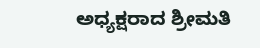ಅಧ್ಯಕ್ಷರಾದ ಶ್ರೀಮತಿ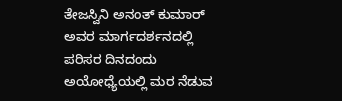ತೇಜಸ್ವಿನಿ ಅನಂತ್ ಕುಮಾರ್ ಅವರ ಮಾರ್ಗದರ್ಶನದಲ್ಲಿ ಪರಿಸರ ದಿನದಂದು ಅಯೋಧ್ಯೆಯಲ್ಲಿ ಮರ ನೆಡುವ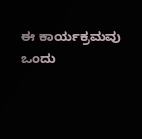ಈ ಕಾರ್ಯಕ್ರಮವು ಒಂದು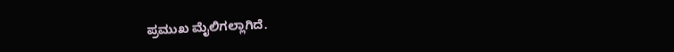ಪ್ರಮುಖ ಮೈಲಿಗಲ್ಲಾಗಿದೆ.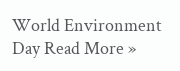World Environment Day Read More »